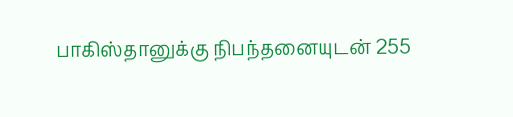பாகிஸ்தானுக்கு நிபந்தனையுடன் 255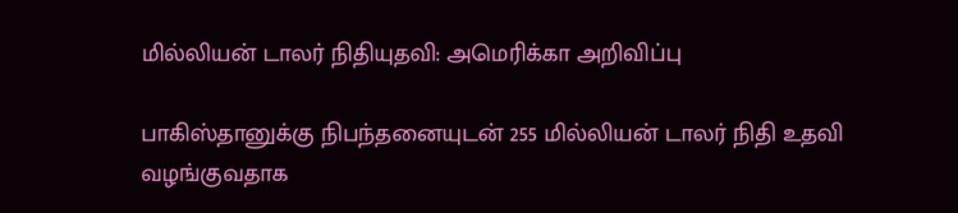மில்லியன் டாலர் நிதியுதவி: அமெரிக்கா அறிவிப்பு

பாகிஸ்தானுக்கு நிபந்தனையுடன் 255 மில்லியன் டாலர் நிதி உதவி வழங்குவதாக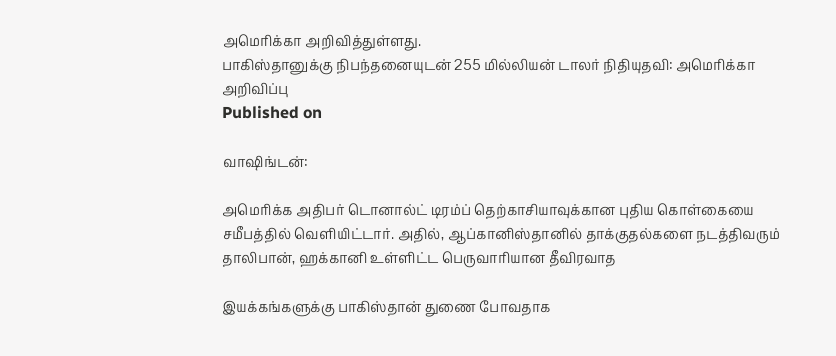அமெரிக்கா அறிவித்துள்ளது.
பாகிஸ்தானுக்கு நிபந்தனையுடன் 255 மில்லியன் டாலர் நிதியுதவி: அமெரிக்கா அறிவிப்பு
Published on

வாஷிங்டன்:

அமெரிக்க அதிபர் டொனால்ட் டிரம்ப் தெற்காசியாவுக்கான புதிய கொள்கையை சமீபத்தில் வெளியிட்டார். அதில், ஆப்கானிஸ்தானில் தாக்குதல்களை நடத்திவரும் தாலிபான், ஹக்கானி உள்ளிட்ட பெருவாரியான தீவிரவாத

இயக்கங்களுக்கு பாகிஸ்தான் துணை போவதாக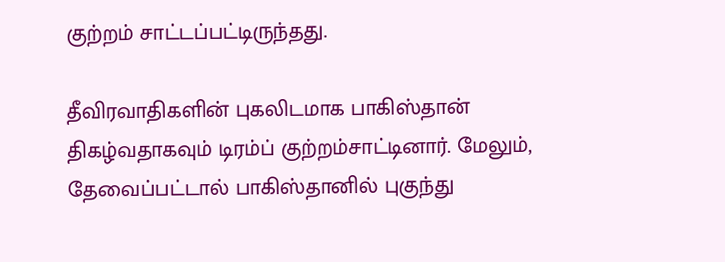குற்றம் சாட்டப்பட்டிருந்தது.

தீவிரவாதிகளின் புகலிடமாக பாகிஸ்தான் திகழ்வதாகவும் டிரம்ப் குற்றம்சாட்டினார். மேலும், தேவைப்பட்டால் பாகிஸ்தானில் புகுந்து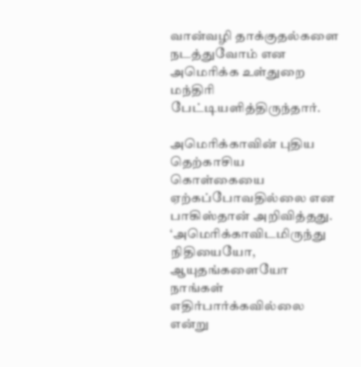வான்வழி தாக்குதல்களை நடத்துவோம் என அமெரிக்க உள்துறை மந்திரி பேட்டியளித்திருந்தார்.

அமெரிக்காவின் புதிய தெற்காசிய கொள்கையை ஏற்கப்போவதில்லை என பாகிஸ்தான் அறிவித்தது. ‘அமெரிக்காவிடமிருந்து நிதியையோ, ஆயுதங்களையோ நாங்கள் எதிர்பார்க்கவில்லை என்று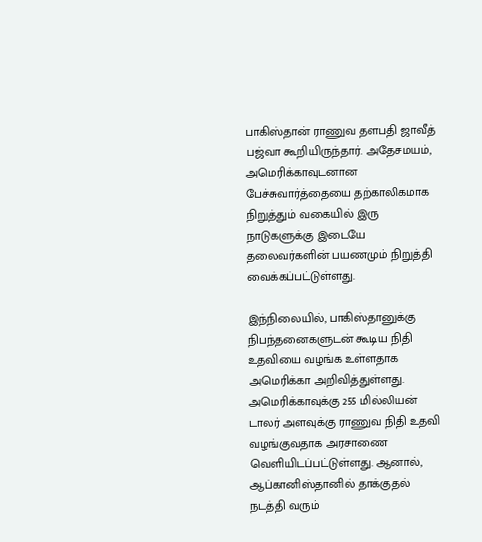பாகிஸ்தான் ராணுவ தளபதி ஜாவீத் பஜ்வா கூறியிருந்தார். அதேசமயம், அமெரிக்காவுடனான பேச்சுவார்த்தையை தற்காலிகமாக நிறுத்தும் வகையில் இரு நாடுகளுக்கு இடையே தலைவர்களின் பயணமும் நிறுத்தி வைக்கப்பட்டுள்ளது.

இந்நிலையில், பாகிஸ்தானுக்கு நிபந்தனைகளுடன் கூடிய நிதி உதவியை வழங்க உள்ளதாக அமெரிக்கா அறிவித்துள்ளது. அமெரிக்காவுக்கு 255 மில்லியன் டாலர் அளவுக்கு ராணுவ நிதி உதவி வழங்குவதாக அரசாணை வெளியிடப்பட்டுள்ளது. ஆனால், ஆப்கானிஸ்தானில் தாக்குதல் நடத்தி வரும்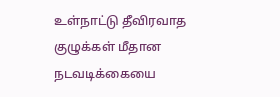உள்நாட்டு தீவிரவாத குழுக்கள் மீதான நடவடிக்கையை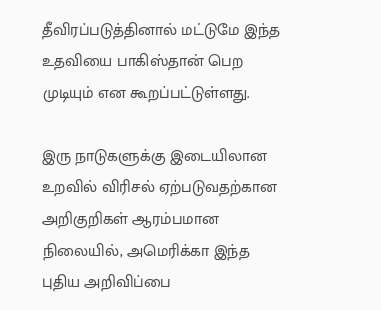தீவிரப்படுத்தினால் மட்டுமே இந்த உதவியை பாகிஸ்தான் பெற முடியும் என கூறப்பட்டுள்ளது.

இரு நாடுகளுக்கு இடையிலான உறவில் விரிசல் ஏற்படுவதற்கான அறிகுறிகள் ஆரம்பமான நிலையில், அமெரிக்கா இந்த புதிய அறிவிப்பை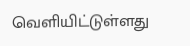வெளியிட்டுள்ளது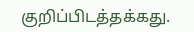குறிப்பிடத்தக்கது.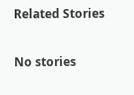Related Stories

No stories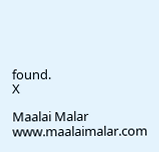found.
X

Maalai Malar
www.maalaimalar.com